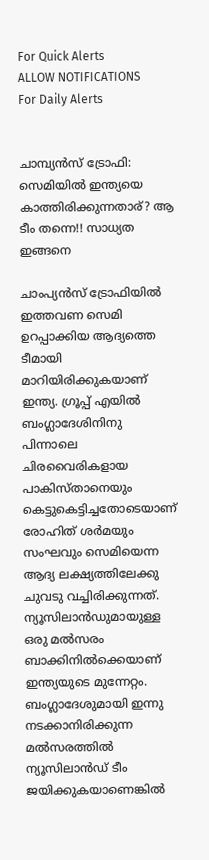For Quick Alerts
ALLOW NOTIFICATIONS
For Daily Alerts


ചാമ്പ്യന്‍സ് ട്രോഫി: സെമിയില്‍ ഇന്ത്യയെ കാത്തിരിക്കുന്നതാര്? ആ ടീം തന്നെ!! സാധ്യത ഇങ്ങനെ

ചാംപ്യന്‍സ് ട്രോഫിയില്‍ ഇത്തവണ സെമി ഉറപ്പാക്കിയ ആദ്യത്തെ ടീമായി മാറിയിരിക്കുകയാണ് ഇന്ത്യ. ഗ്രൂപ്പ് എയില്‍ ബംഗ്ലാദേശിനിനു പിന്നാലെ ചിരവൈരികളായ പാകിസ്താനെയും കെട്ടുകെട്ടിച്ചതോടെയാണ് രോഹിത് ശര്‍മയും സംഘവും സെമിയെന്ന ആദ്യ ലക്ഷ്യത്തിലേക്കു ചുവടു വച്ചിരിക്കുന്നത്. ന്യൂസിലാന്‍ഡുമായുള്ള ഒരു മല്‍സരം ബാക്കിനില്‍ക്കെയാണ് ഇന്ത്യയുടെ മുന്നേറ്റം. ബംഗ്ലാദേശുമായി ഇന്നു നടക്കാനിരിക്കുന്ന മല്‍സരത്തില്‍ ന്യൂസിലാന്‍ഡ് ടീം ജയിക്കുകയാണെങ്കില്‍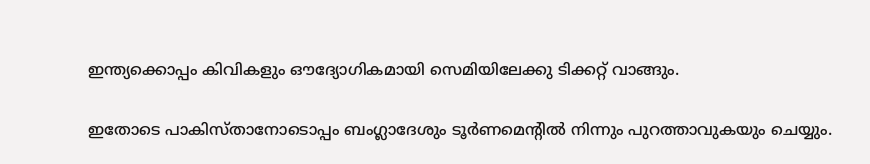ഇന്ത്യക്കൊപ്പം കിവികളും ഔദ്യോഗികമായി സെമിയിലേക്കു ടിക്കറ്റ് വാങ്ങും.

ഇതോടെ പാകിസ്താനോടൊപ്പം ബംഗ്ലാദേശും ടൂര്‍ണമെന്റില്‍ നിന്നും പുറത്താവുകയും ചെയ്യും.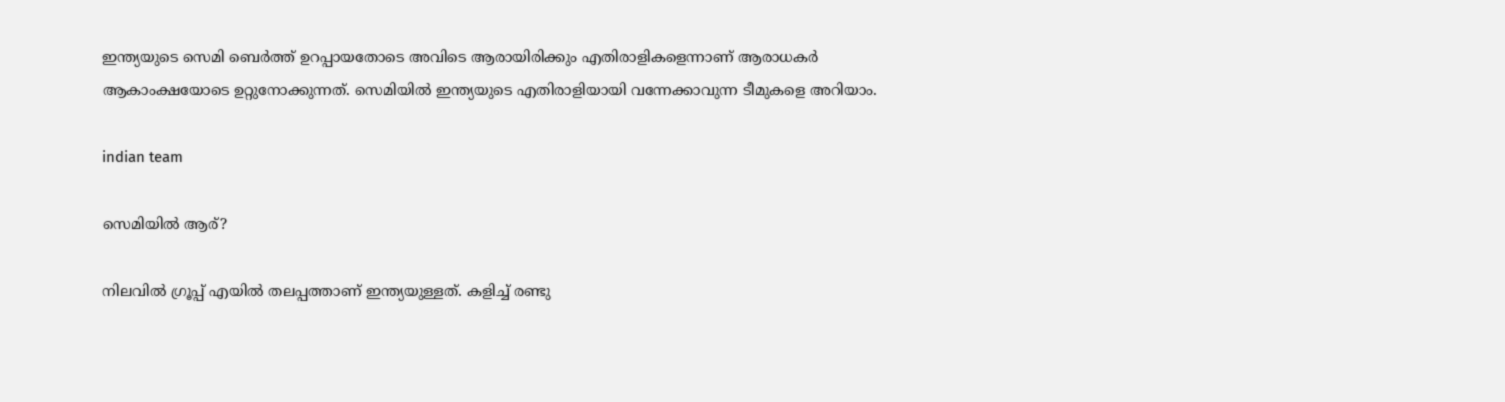ഇന്ത്യയുടെ സെമി ബെര്‍ത്ത് ഉറപ്പായതോടെ അവിടെ ആരായിരിക്കും എതിരാളികളെന്നാണ് ആരാധകര്‍ ആകാംക്ഷയോടെ ഉറ്റുനോക്കുന്നത്. സെമിയില്‍ ഇന്ത്യയുടെ എതിരാളിയായി വന്നേക്കാവുന്ന ടീമുകളെ അറിയാം.

indian team

സെമിയില്‍ ആര്?

നിലവില്‍ ഗ്രൂപ്പ് എയില്‍ തലപ്പത്താണ് ഇന്ത്യയുള്ളത്. കളിച്ച് രണ്ടു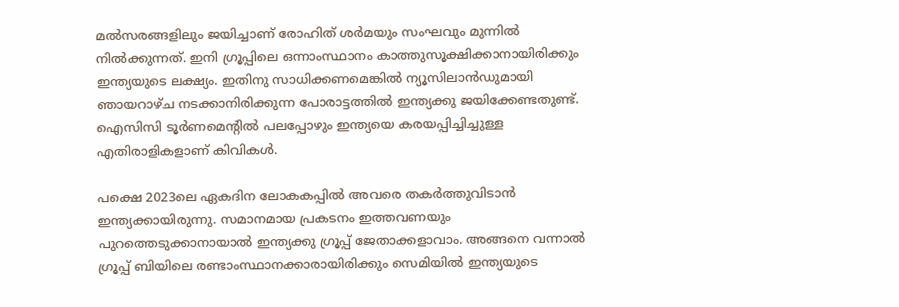മല്‍സരങ്ങളിലും ജയിച്ചാണ് രോഹിത് ശര്‍മയും സംഘവും മുന്നില്‍ നില്‍ക്കുന്നത്. ഇനി ഗ്രൂപ്പിലെ ഒന്നാംസ്ഥാനം കാത്തുസൂക്ഷിക്കാനായിരിക്കും ഇന്ത്യയുടെ ലക്ഷ്യം. ഇതിനു സാധിക്കണമെങ്കില്‍ ന്യൂസിലാന്‍ഡുമായി ഞായറാഴ്ച നടക്കാനിരിക്കുന്ന പോരാട്ടത്തില്‍ ഇന്ത്യക്കു ജയിക്കേണ്ടതുണ്ട്. ഐസിസി ടൂര്‍ണമെന്റില്‍ പലപ്പോഴും ഇന്ത്യയെ കരയപ്പിച്ചിച്ചുള്ള എതിരാളികളാണ് കിവികള്‍.

പക്ഷെ 2023ലെ ഏകദിന ലോകകപ്പില്‍ അവരെ തകര്‍ത്തുവിടാന്‍ ഇന്ത്യക്കായിരുന്നു. സമാനമായ പ്രകടനം ഇത്തവണയും പുറത്തെടുക്കാനായാല്‍ ഇന്ത്യക്കു ഗ്രൂപ്പ് ജേതാക്കളാവാം. അങ്ങനെ വന്നാല്‍ ഗ്രൂപ്പ് ബിയിലെ രണ്ടാംസ്ഥാനക്കാരായിരിക്കും സെമിയില്‍ ഇന്ത്യയുടെ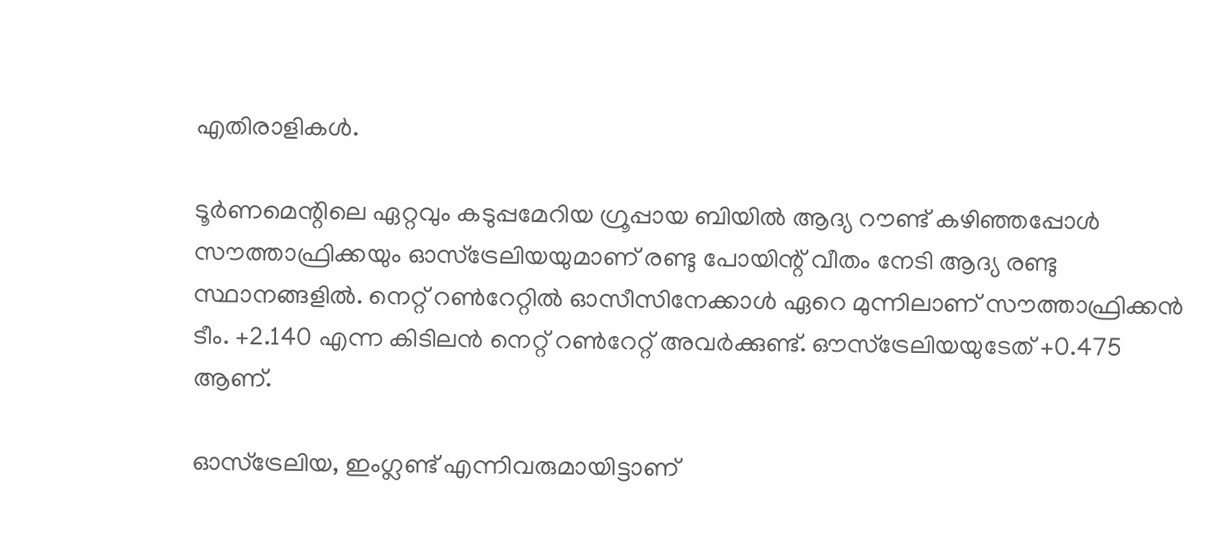എതിരാളികള്‍.

ടൂര്‍ണമെന്റിലെ ഏറ്റവും കടുപ്പമേറിയ ഗ്രൂപ്പായ ബിയില്‍ ആദ്യ റൗണ്ട് കഴിഞ്ഞപ്പോള്‍ സൗത്താഫ്രിക്കയും ഓസ്‌ട്രേലിയയുമാണ് രണ്ടു പോയിന്റ് വീതം നേടി ആദ്യ രണ്ടു സ്ഥാനങ്ങളില്‍. നെറ്റ് റണ്‍റേറ്റില്‍ ഓസീസിനേക്കാള്‍ ഏറെ മുന്നിലാണ് സൗത്താഫ്രിക്കന്‍ ടീം. +2.140 എന്ന കിടിലന്‍ നെറ്റ് റണ്‍റേറ്റ് അവര്‍ക്കുണ്ട്. ഔസ്‌ട്രേലിയയുടേത് +0.475 ആണ്.

ഓസ്‌ട്രേലിയ, ഇംഗ്ലണ്ട് എന്നിവരുമായിട്ടാണ്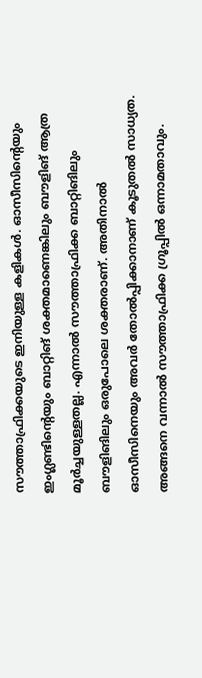സൗത്താഫ്രിക്കയുടെ ഇനിയുള്ള കളികള്‍. ഓസീസിന്റെയും ഇംഗ്ലണ്ടിന്റെയും ബാറ്റിങ് ശക്തമാണെങ്കിലും ബൗളിങ് ആത്ര മൂര്‍ച്ചയുള്ളതല്ല. എന്നാല്‍ സൗത്താഫ്രിക്ക ബാറ്റിങിലും ബൗളിങിലും ഒരുപോലെ ശക്തരാണ്. അതിനാല്‍ ഓസീസിനെയും അവര്‍ തോല്‍പ്പിക്കാനാണ് കൂടുതല്‍ സാധ്യത. അങ്ങനെ വന്നാല്‍ സൗത്താഫ്രിക്ക ഗ്രൂപ്പില്‍ ഒന്നാമതാവും.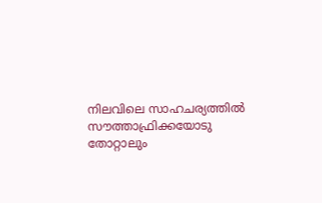നിലവിലെ സാഹചര്യത്തില്‍ സൗത്താഫ്രിക്കയോടു തോറ്റാലും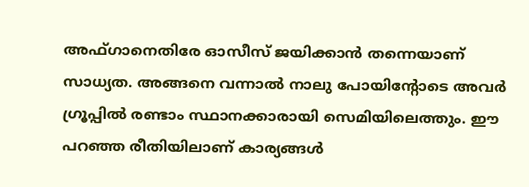അഫ്ഗാനെതിരേ ഓസീസ് ജയിക്കാന്‍ തന്നെയാണ് സാധ്യത. അങ്ങനെ വന്നാല്‍ നാലു പോയിന്റോടെ അവര്‍ ഗ്രൂപ്പില്‍ രണ്ടാം സ്ഥാനക്കാരായി സെമിയിലെത്തും. ഈ പറഞ്ഞ രീതിയിലാണ് കാര്യങ്ങള്‍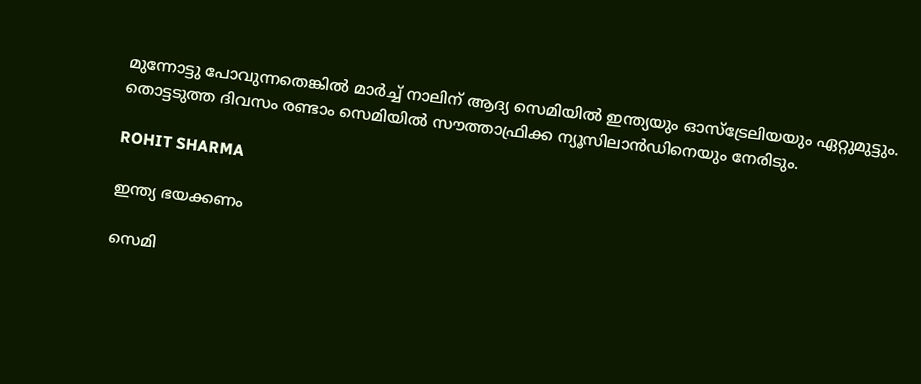മുന്നോട്ടു പോവുന്നതെങ്കില്‍ മാര്‍ച്ച് നാലിന് ആദ്യ സെമിയില്‍ ഇന്ത്യയും ഓസ്‌ട്രേലിയയും ഏറ്റുമുട്ടും. തൊട്ടടുത്ത ദിവസം രണ്ടാം സെമിയില്‍ സൗത്താഫ്രിക്ക ന്യൂസിലാന്‍ഡിനെയും നേരിടും.

ROHIT SHARMA

ഇന്ത്യ ഭയക്കണം

സെമി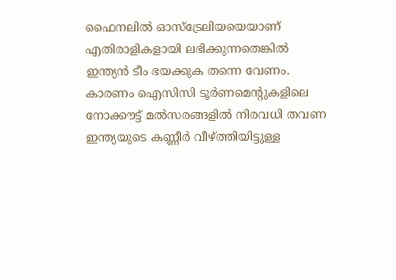ഫൈനലില്‍ ഓസ്‌ട്രേലിയയെയാണ് എതിരാളികളായി ലഭിക്കുന്നതെങ്കില്‍ ഇന്ത്യന്‍ ടീം ഭയക്കുക തന്നെ വേണം. കാരണം ഐസിസി ടൂര്‍ണമെന്റുകളിലെ നോക്കൗട്ട് മല്‍സരങ്ങളില്‍ നിരവധി തവണ ഇന്ത്യയുടെ കണ്ണീര്‍ വീഴ്ത്തിയിട്ടുള്ള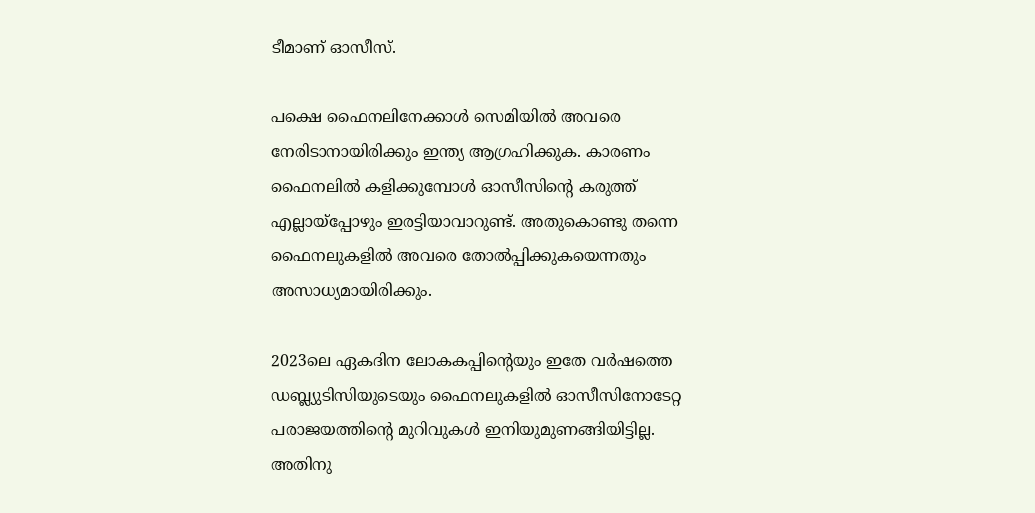ടീമാണ് ഓസീസ്.

പക്ഷെ ഫൈനലിനേക്കാള്‍ സെമിയില്‍ അവരെ നേരിടാനായിരിക്കും ഇന്ത്യ ആഗ്രഹിക്കുക. കാരണം ഫൈനലില്‍ കളിക്കുമ്പോള്‍ ഓസീസിന്റെ കരുത്ത് എല്ലായ്‌പ്പോഴും ഇരട്ടിയാവാറുണ്ട്. അതുകൊണ്ടു തന്നെ ഫൈനലുകളില്‍ അവരെ തോല്‍പ്പിക്കുകയെന്നതും അസാധ്യമായിരിക്കും.

2023ലെ ഏകദിന ലോകകപ്പിന്റെയും ഇതേ വര്‍ഷത്തെ ഡബ്ല്യുടിസിയുടെയും ഫൈനലുകളില്‍ ഓസീസിനോടേറ്റ പരാജയത്തിന്റെ മുറിവുകള്‍ ഇനിയുമുണങ്ങിയിട്ടില്ല. അതിനു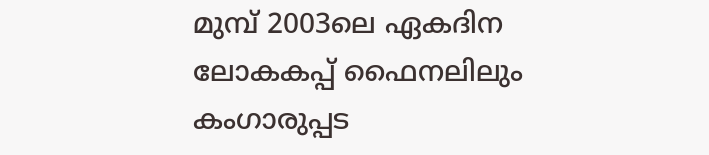മുമ്പ് 2003ലെ ഏകദിന ലോകകപ്പ് ഫൈനലിലും കംഗാരുപ്പട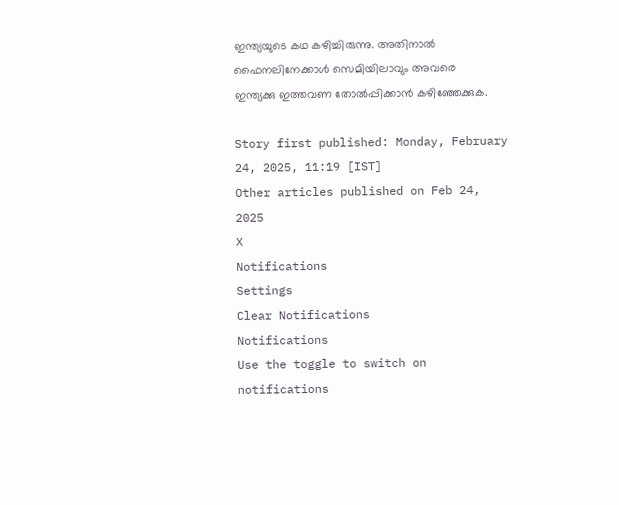ഇന്ത്യയുടെ കഥ കഴിച്ചിരുന്നു. അതിനാല്‍ ഫൈനലിനേക്കാള്‍ സെമിയിലാവും അവരെ ഇന്ത്യക്കു ഇത്തവണ തോല്‍പ്പിക്കാന്‍ കഴിഞ്ഞേക്കുക.

Story first published: Monday, February 24, 2025, 11:19 [IST]
Other articles published on Feb 24, 2025
X
Notifications
Settings
Clear Notifications
Notifications
Use the toggle to switch on notifications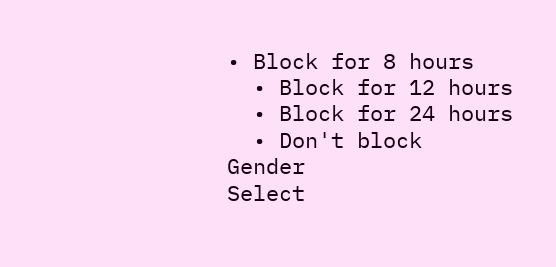• Block for 8 hours
  • Block for 12 hours
  • Block for 24 hours
  • Don't block
Gender
Select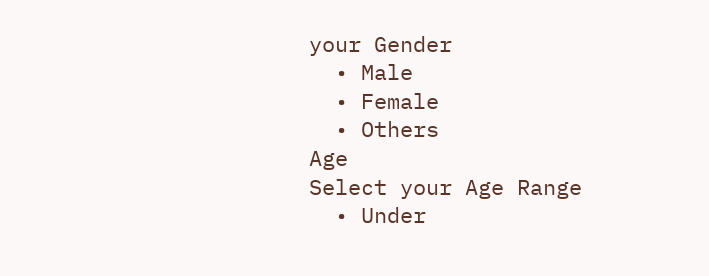your Gender
  • Male
  • Female
  • Others
Age
Select your Age Range
  • Under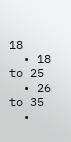18
  • 18 to 25
  • 26 to 35
  •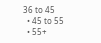36 to 45
  • 45 to 55
  • 55+